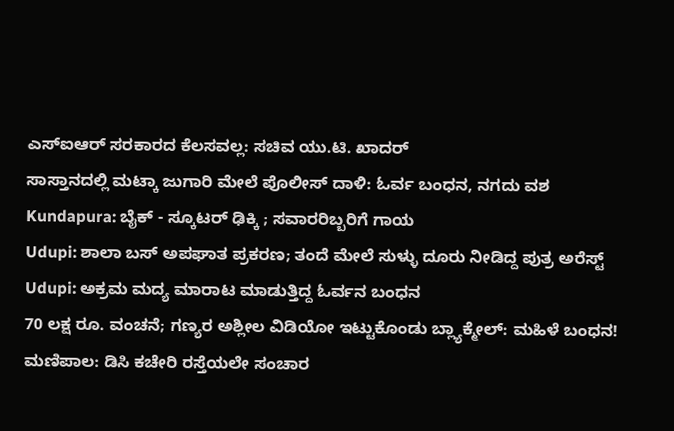ಎಸ್ಐಆರ್ ಸರಕಾರದ ಕೆಲಸವಲ್ಲ: ಸಚಿವ ಯು.ಟಿ. ಖಾದರ್
ಸಾಸ್ತಾನದಲ್ಲಿ ಮಟ್ಕಾ ಜುಗಾರಿ ಮೇಲೆ ಪೊಲೀಸ್ ದಾಳಿ: ಓರ್ವ ಬಂಧನ, ನಗದು ವಶ
Kundapura: ಬೈಕ್ - ಸ್ಕೂಟರ್ ಢಿಕ್ಕಿ ; ಸವಾರರಿಬ್ಬರಿಗೆ ಗಾಯ
Udupi: ಶಾಲಾ ಬಸ್ ಅಪಘಾತ ಪ್ರಕರಣ; ತಂದೆ ಮೇಲೆ ಸುಳ್ಳು ದೂರು ನೀಡಿದ್ದ ಪುತ್ರ ಅರೆಸ್ಟ್
Udupi: ಅಕ್ರಮ ಮದ್ಯ ಮಾರಾಟ ಮಾಡುತ್ತಿದ್ದ ಓರ್ವನ ಬಂಧನ
70 ಲಕ್ಷ ರೂ. ವಂಚನೆ; ಗಣ್ಯರ ಅಶ್ಲೀಲ ವಿಡಿಯೋ ಇಟ್ಟುಕೊಂಡು ಬ್ಲ್ಯಾಕ್ಮೇಲ್: ಮಹಿಳೆ ಬಂಧನ!
ಮಣಿಪಾಲ: ಡಿಸಿ ಕಚೇರಿ ರಸ್ತೆಯಲೇ ಸಂಚಾರ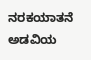ನರಕಯಾತನೆ
ಅಡವಿಯ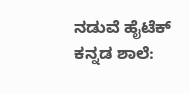ನಡುವೆ ಹೈಟೆಕ್ ಕನ್ನಡ ಶಾಲೆ: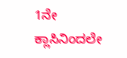1ನೇ ಕ್ಲಾಸಿನಿಂದಲೇ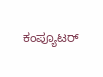ಕಂಪ್ಯೂಟರ್